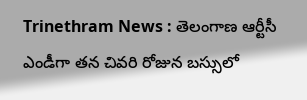Trinethram News : తెలంగాణ ఆర్టీసీ ఎండీగా తన చివరి రోజున బస్సులో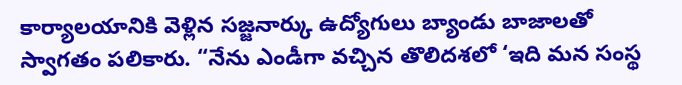కార్యాలయానికి వెళ్లిన సజ్జనార్కు ఉద్యోగులు బ్యాండు బాజాలతో స్వాగతం పలికారు. “నేను ఎండీగా వచ్చిన తొలిదశలో ‘ఇది మన సంస్థ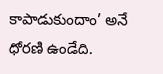కాపాడుకుందాం’ అనే ధోరణి ఉండేది.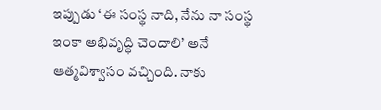ఇప్పుడు ‘ఈ సంస్థ నాది, నేను నా సంస్థ ఇంకా అభివృద్ధి చెందాలి’ అనే ఆత్మవిశ్వాసం వచ్చింది. నాకు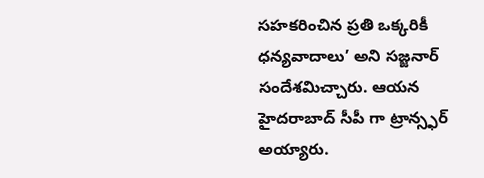సహకరించిన ప్రతి ఒక్కరికీ ధన్యవాదాలు’ అని సజ్జనార్ సందేశమిచ్చారు. ఆయన హైదరాబాద్ సీపీ గా ట్రాన్స్ఫర్ అయ్యారు.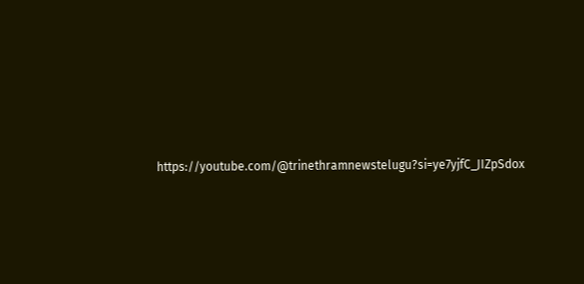https://youtube.com/@trinethramnewstelugu?si=ye7yjfC_JIZpSdox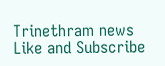Trinethram news
Like and Subscribe